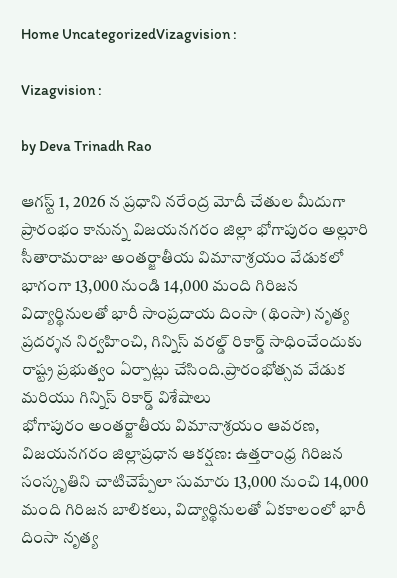Home UncategorizedVizagvision :

Vizagvision :

by Deva Trinadh Rao

ఆగస్ట్ 1, 2026 న ప్రధాని నరేంద్ర మోదీ చేతుల మీదుగా ప్రారంభం కానున్న విజయనగరం జిల్లా భోగాపురం అల్లూరి సీతారామరాజు అంతర్జాతీయ విమానాశ్రయం వేడుకలో భాగంగా 13,000 నుండి 14,000 మంది గిరిజన విద్యార్థినులతో భారీ సాంప్రదాయ దింసా (థింసా) నృత్య ప్రదర్శన నిర్వహించి, గిన్నిస్ వరల్డ్ రికార్డ్ సాధించేందుకు రాష్ట్ర ప్రభుత్వం ఏర్పాట్లు చేసింది.ప్రారంభోత్సవ వేడుక మరియు గిన్నిస్ రికార్డ్ విశేషాలు
భోగాపురం అంతర్జాతీయ విమానాశ్రయం ఆవరణ, విజయనగరం జిల్లాప్రధాన ఆకర్షణ: ఉత్తరాంధ్ర గిరిజన సంస్కృతిని చాటిచెప్పేలా సుమారు 13,000 నుంచి 14,000 మంది గిరిజన బాలికలు, విద్యార్థినులతో ఏకకాలంలో భారీ దింసా నృత్య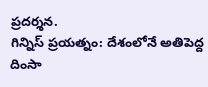ప్రదర్శన.
గిన్నిస్ ప్రయత్నం: దేశంలోనే అతిపెద్ద దింసా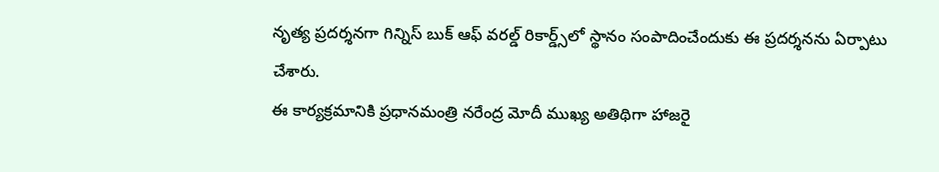నృత్య ప్రదర్శనగా గిన్నిస్ బుక్ ఆఫ్ వరల్డ్ రికార్డ్స్‌లో స్థానం సంపాదించేందుకు ఈ ప్రదర్శనను ఏర్పాటు చేశారు.
ఈ కార్యక్రమానికి ప్రధానమంత్రి నరేంద్ర మోదీ ముఖ్య అతిథిగా హాజరై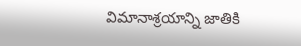విమానాశ్రయాన్ని జాతికి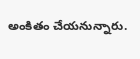అంకితం చేయనున్నారు.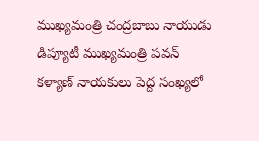ముఖ్యమంత్రి చంద్రబాబు నాయుడు డిప్యూటీ ముఖ్యమంత్రి పవన్ కళ్యాణ్ నాయకులు పెద్ద సంఖ్యలో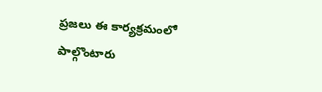ప్రజలు ఈ కార్యక్రమంలో పాల్గొంటారు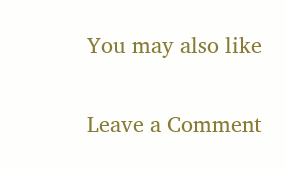You may also like

Leave a Comment